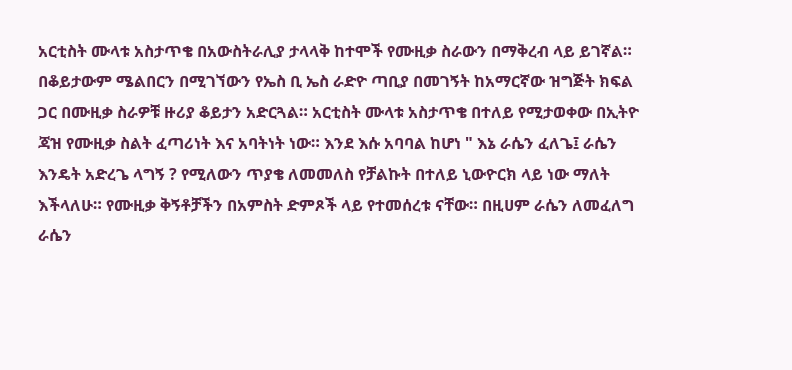አርቲስት ሙላቱ አስታጥቄ በአውስትራሊያ ታላላቅ ከተሞች የሙዚቃ ስራውን በማቅረብ ላይ ይገኛል። በቆይታውም ሜልበርን በሚገኘውን የኤስ ቢ ኤስ ራድዮ ጣቢያ በመገኝት ከአማርኛው ዝግጅት ክፍል ጋር በሙዚቃ ስራዎቹ ዙሪያ ቆይታን አድርጓል። አርቲስት ሙላቱ አስታጥቄ በተለይ የሚታወቀው በኢትዮ ጃዝ የሙዚቃ ስልት ፈጣሪነት እና አባትነት ነው። እንደ እሱ አባባል ከሆነ " እኔ ራሴን ፈለጌ፤ ራሴን እንዴት አድረጌ ላግኝ ? የሚለውን ጥያቄ ለመመለስ የቻልኩት በተለይ ኒውዮርክ ላይ ነው ማለት እችላለሁ። የሙዚቃ ቅኝቶቻችን በአምስት ድምጾች ላይ የተመሰረቱ ናቸው። በዚሀም ራሴን ለመፈለግ ራሴን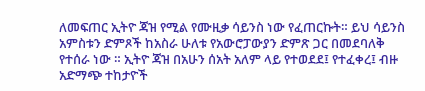ለመፍጠር ኢትዮ ጃዝ የሚል የሙዚቃ ሳይንስ ነው የፈጠርኩት። ይህ ሳይንስ አምስቱን ድምጾች ከአስራ ሁለቱ የአውሮፓውያን ድምጽ ጋር በመደባለቅ የተሰራ ነው ። ኢትዮ ጃዝ በአሁን ሰአት አለም ላይ የተወደደ፤ የተፈቀረ፤ ብዙ አድማጭ ተከታዮች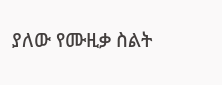ያለው የሙዚቃ ስልት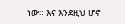ነው። እና እንደዚህ ሆኖ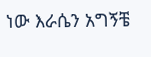ነው እራሴን አግኝቼ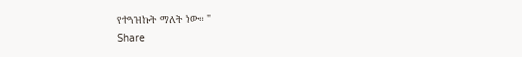የተጓዝኩት ማለት ነው። "
Share